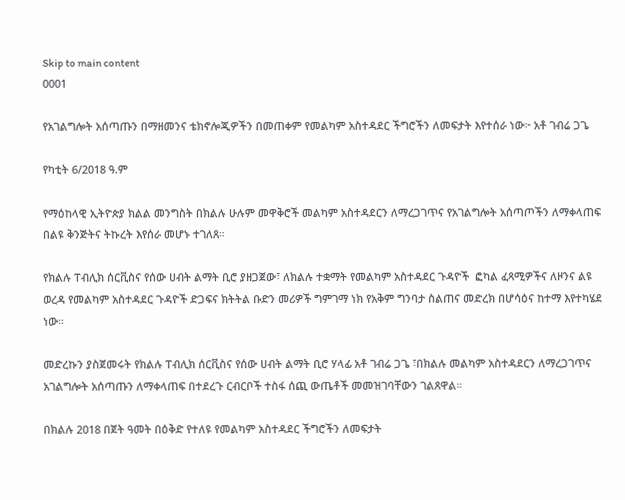Skip to main content
0001

የአገልግሎት አሰጣጡን በማዘመንና ቴክኖሎጂዎችን በመጠቀም የመልካም አስተዳደር ችግሮችን ለመፍታት እየተሰራ ነው፦ አቶ ገብሬ ጋጌ

የካቲት 6/2018 ዓ.ም

የማዕከላዊ ኢትዮጵያ ክልል መንግስት በክልሉ ሁሉም መዋቅሮች መልካም አስተዳደርን ለማረጋገጥና የአገልግሎት አሰጣጦችን ለማቀላጠፍ በልዩ ቅንጅትና ትኩረት እየሰራ መሆኑ ተገለጸ።

የክልሉ ፐብሊክ ሰርቪስና የሰው ሀብት ልማት ቢሮ ያዘጋጀው፣ ለክልሉ ተቋማት የመልካም አስተዳደር ጉዳዮች  ፎካል ፈጻሚዎችና ለዞንና ልዩ ወረዳ የመልካም አስተዳደር ጉዳዮች ድጋፍና ክትትል ቡድን መሪዎች ግምገማ ነክ የአቅም ግንባታ ስልጠና መድረክ በሆሳዕና ከተማ እየተካሄደ ነው።

መድረኩን ያስጀመሩት የክልሉ ፐብሊክ ሰርቪስና የሰው ሀብት ልማት ቢሮ ሃላፊ አቶ ገብሬ ጋጌ ፣በክልሉ መልካም አስተዳደርን ለማረጋገጥና አገልግሎት አሰጣጡን ለማቀላጠፍ በተደረጉ ርብርቦች ተስፋ ሰጪ ውጤቶች መመዝገባቸውን ገልጸዋል።

በክልሉ 2018 በጀት ዓመት በዕቅድ የተለዩ የመልካም አስተዳደር ችግሮችን ለመፍታት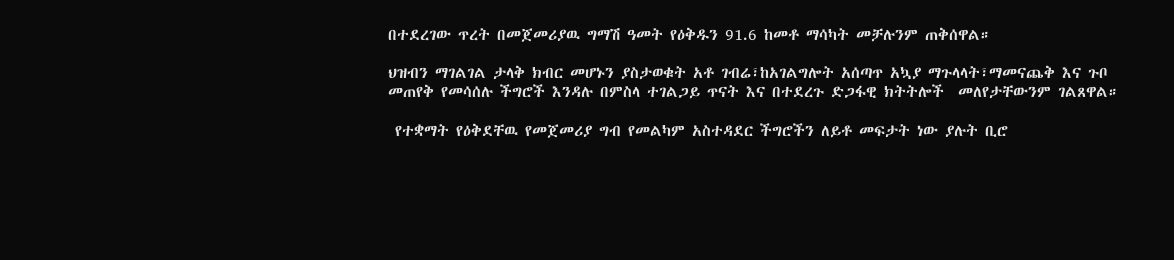በተደረገው ጥረት በመጀመሪያዉ ግማሽ ዓመት የዕቅዱን 91.6 ከመቶ ማሳካት መቻሉንም ጠቅሰዋል።

ህዝብን ማገልገል ታላቅ ክብር መሆኑን ያስታወቁት አቶ ገብሬ፣ከአገልግሎት አሰጣጥ አኳያ ማጉላላት፣ማመናጨቅ እና ጉቦ መጠየቅ የመሳሰሉ ችግሮች እንዳሉ በምስላ ተገልጋይ ጥናት እና በተደረጉ ድጋፋዊ ክትትሎች  መለየታቸውንም ገልጸዋል።

 የተቋማት የዕቅደቸዉ የመጀመሪያ ግብ የመልካም አስተዳደር ችግሮችን ለይቶ መፍታት ነው ያሉት ቢሮ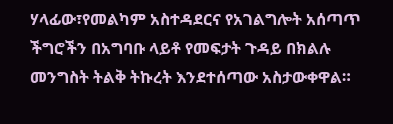ሃላፊው፣የመልካም አስተዳደርና የአገልግሎት አሰጣጥ ችግሮችን በአግባቡ ላይቶ የመፍታት ጉዳይ በክልሉ መንግስት ትልቅ ትኩረት እንደተሰጣው አስታውቀዋል።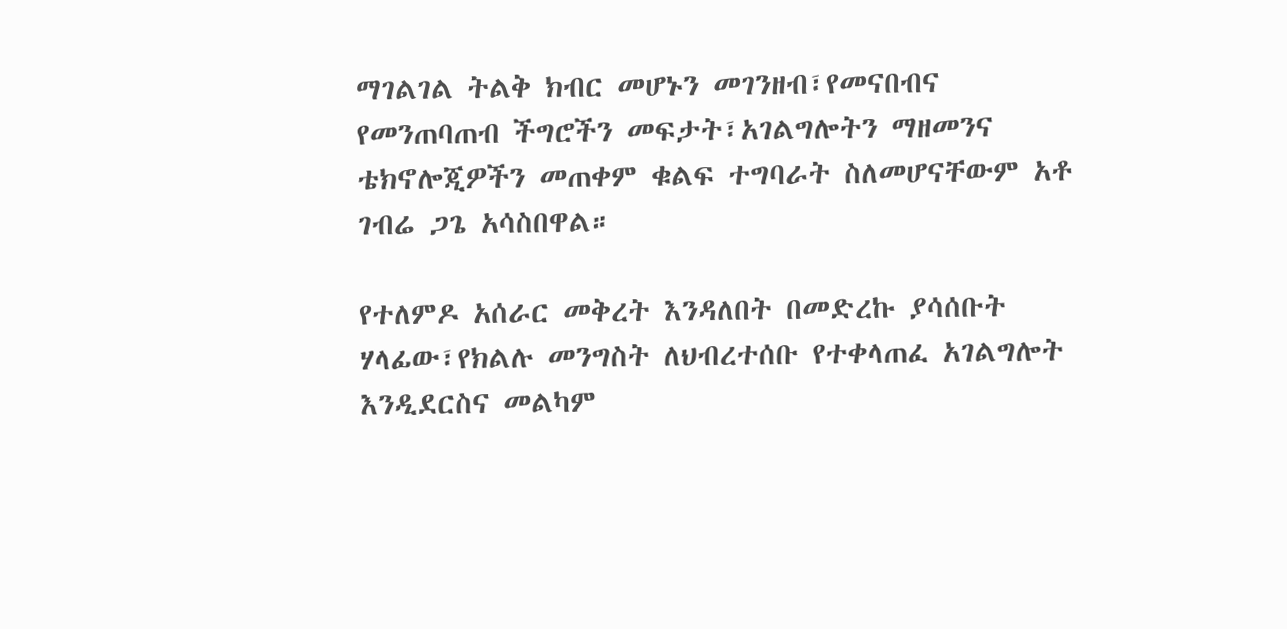ማገልገል ትልቅ ክብር መሆኑን መገንዘብ፣የመናበብና የመንጠባጠብ ችግሮችን መፍታት፣አገልግሎትን ማዘመንና ቴክኖሎጂዎችን መጠቀም ቁልፍ ተግባራት ስለመሆናቸውም አቶ ገብሬ ጋጌ አሳስበዋል።

የተለምዶ አሰራር መቅረት እንዳለበት በመድረኩ ያሳሰቡት ሃላፊው፣የክልሉ መንግስት ለህብረተሰቡ የተቀላጠፈ አገልግሎት እንዲደርስና መልካም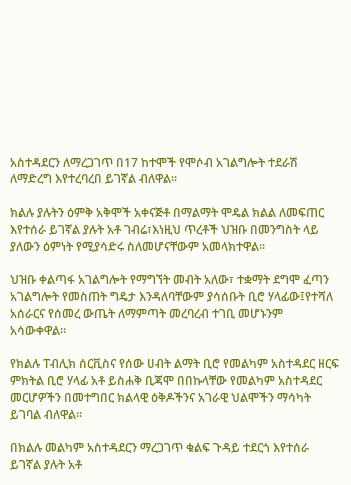አስተዳደርን ለማረጋገጥ በ17 ከተሞች የሞሶብ አገልግሎት ተደራሽ ለማድረግ እየተረባረበ ይገኛል ብለዋል።

ክልሉ ያሉትን ዕምቅ አቅሞች አቀናጅቶ በማልማት ሞዴል ክልል ለመፍጠር እየተሰራ ይገኛል ያሉት አቶ ገብሬ፣እነዚህ ጥረቶች ህዝቡ በመንግስት ላይ ያለውን ዕምነት የሚያሳድሩ ስለመሆናቸውም አመላክተዋል።

ህዝቡ ቀልጣፋ አገልግሎት የማግኘት መብት አለው፣ ተቋማት ደግሞ ፈጣን አገልግሎት የመስጠት ግዴታ እንዳለባቸውም ያሳሰቡት ቢሮ ሃላፊው፤የተሻለ አሰራርና የሰመረ ውጤት ለማምጣት መረባረብ ተገቢ መሆኑንም አሳውቀዋል።

የክልሉ ፐብሊክ ሰርቪስና የሰው ሀብት ልማት ቢሮ የመልካም አስተዳደር ዘርፍ ምክትል ቢሮ ሃላፊ አቶ ይስሐቅ ቢጃሞ በበኩላቸው የመልካም አስተዳደር መርሆዎችን በመተግበር ክልላዊ ዕቅዶችንና አገራዊ ህልሞችን ማሳካት ይገባል ብለዋል።

በክልሉ መልካም አስተዳደርን ማረጋገጥ ቁልፍ ጉዳይ ተደርጎ እየተሰራ ይገኛል ያሉት አቶ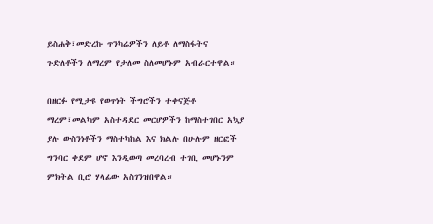ይስሐቅ፣መድረኩ ጥንካሬዎችን ለይቶ ለማስፋትና ጉድለቶችን ለማረም የታለመ ስለመሆኑም አብራርተዋል።

በዘርፉ የሚታዩ የወጥነት ችግሮችን ተቀናጅቶ ማረም፣መልካም አስተዳደር መርሆዎችን ከማስተገበር አኳያ ያሉ ውስንነቶችን ማስተካከል እና ክልሉ በሁሉም ዘርፎች ግንባር ቀደም ሆኖ እንዲወጣ መረባረብ ተገቢ መሆኑንም ምክትል ቢሮ ሃላፊው አስገንዝበዋል።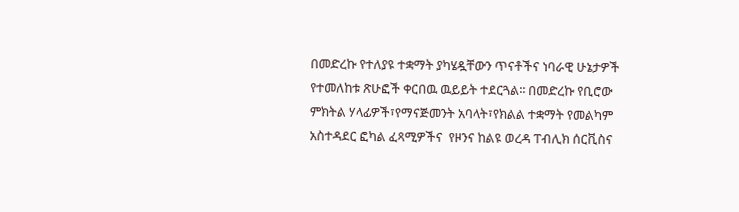በመድረኩ የተለያዩ ተቋማት ያካሄዷቸውን ጥናቶችና ነባራዊ ሁኔታዎች የተመለከቱ ጽሁፎች ቀርበዉ ዉይይት ተደርጓል፡፡ በመድረኩ የቢሮው ምክትል ሃላፊዎች፣የማናጅመንት አባላት፣የክልል ተቋማት የመልካም አስተዳደር ፎካል ፈጻሚዎችና  የዞንና ከልዩ ወረዳ ፐብሊክ ሰርቪስና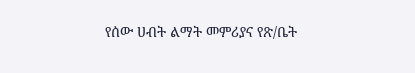የሰው ሀብት ልማት መምሪያና የጽ/ቤት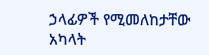ኃላፊዎች የሚመለከታቸው አካላት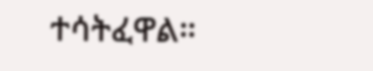ተሳትፈዋል።